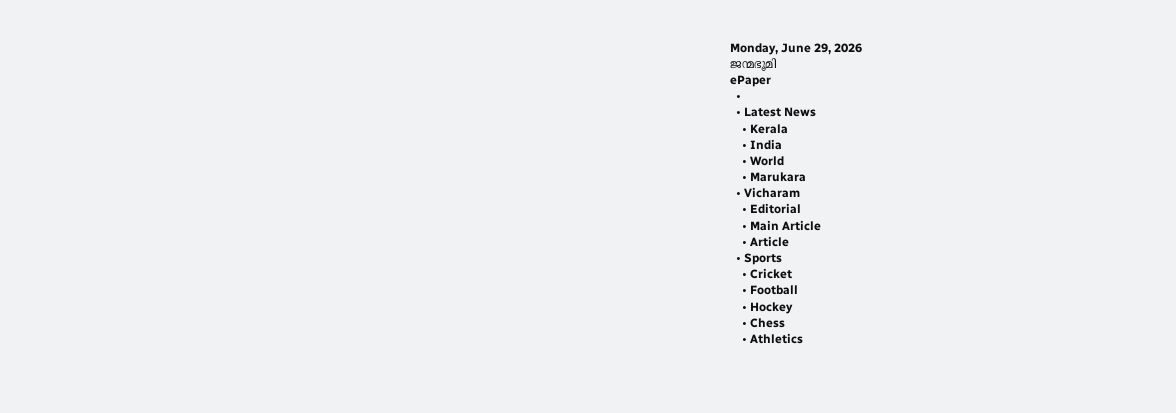Monday, June 29, 2026
ജന്മഭൂമി
ePaper
  •
  • Latest News
    • Kerala
    • India
    • World
    • Marukara
  • Vicharam
    • Editorial
    • Main Article
    • Article
  • Sports
    • Cricket
    • Football
    • Hockey
    • Chess
    • Athletics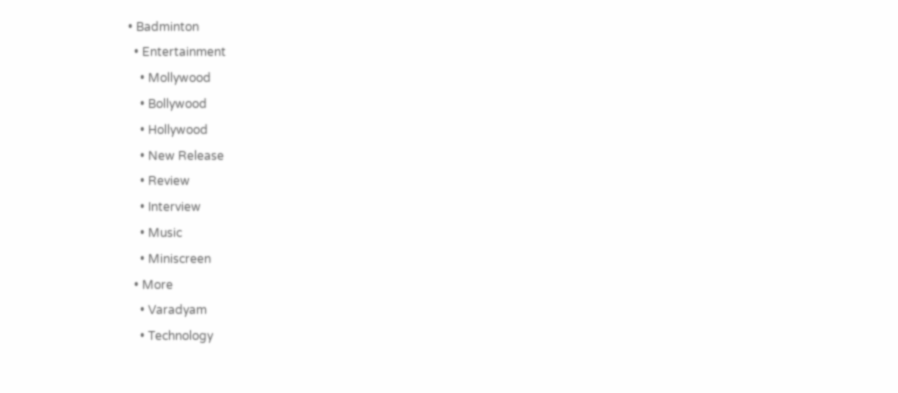• Badminton
  • Entertainment
    • Mollywood
    • Bollywood
    • Hollywood
    • New Release
    • Review
    • Interview
    • Music
    • Miniscreen
  • More
    • Varadyam
    • Technology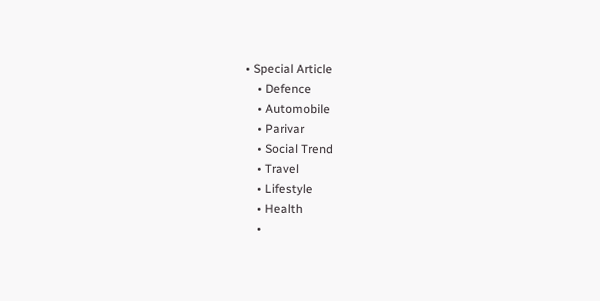• Special Article
    • Defence
    • Automobile
    • Parivar
    • Social Trend
    • Travel
    • Lifestyle
    • Health
    •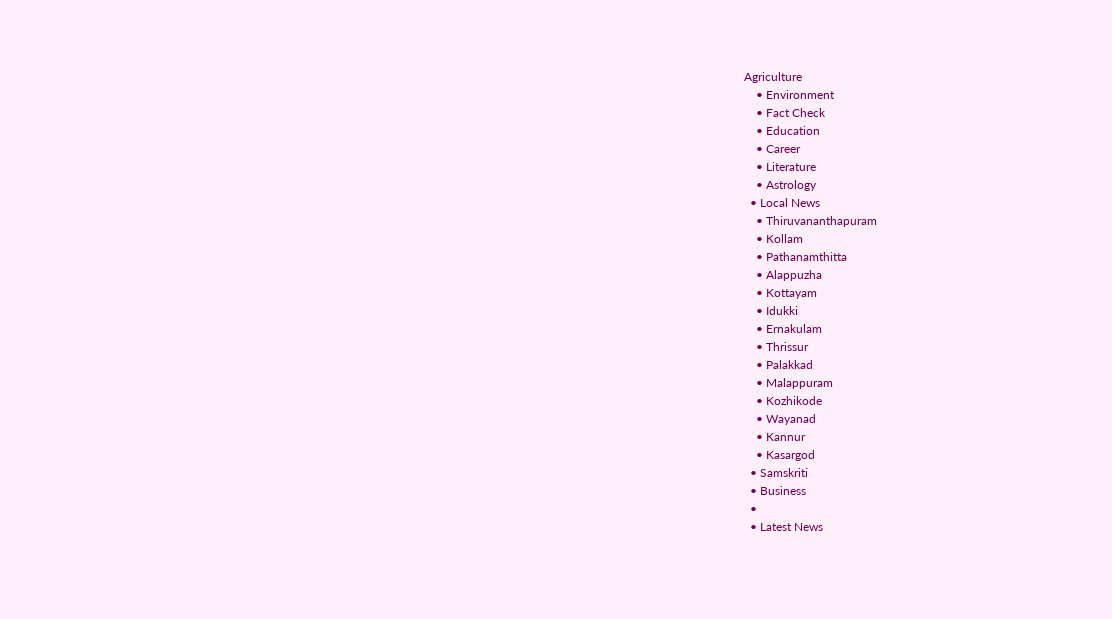Agriculture
    • Environment
    • Fact Check
    • Education
    • Career
    • Literature
    • Astrology
  • Local News
    • Thiruvananthapuram
    • Kollam
    • Pathanamthitta
    • Alappuzha
    • Kottayam
    • Idukki
    • Ernakulam
    • Thrissur
    • Palakkad
    • Malappuram
    • Kozhikode
    • Wayanad
    • Kannur
    • Kasargod
  • Samskriti
  • Business
  •
  • Latest News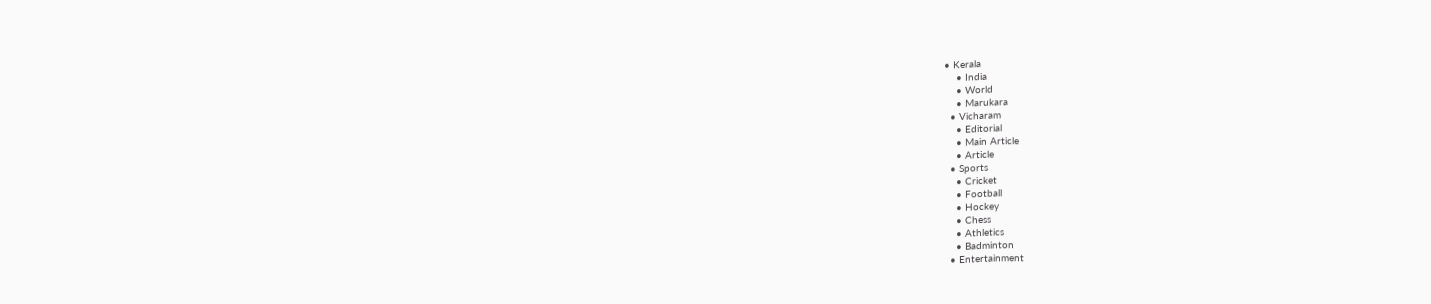• Kerala
    • India
    • World
    • Marukara
  • Vicharam
    • Editorial
    • Main Article
    • Article
  • Sports
    • Cricket
    • Football
    • Hockey
    • Chess
    • Athletics
    • Badminton
  • Entertainment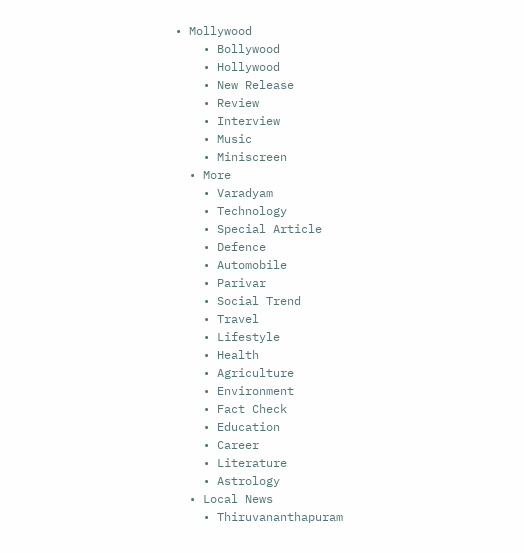• Mollywood
    • Bollywood
    • Hollywood
    • New Release
    • Review
    • Interview
    • Music
    • Miniscreen
  • More
    • Varadyam
    • Technology
    • Special Article
    • Defence
    • Automobile
    • Parivar
    • Social Trend
    • Travel
    • Lifestyle
    • Health
    • Agriculture
    • Environment
    • Fact Check
    • Education
    • Career
    • Literature
    • Astrology
  • Local News
    • Thiruvananthapuram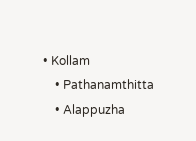• Kollam
    • Pathanamthitta
    • Alappuzha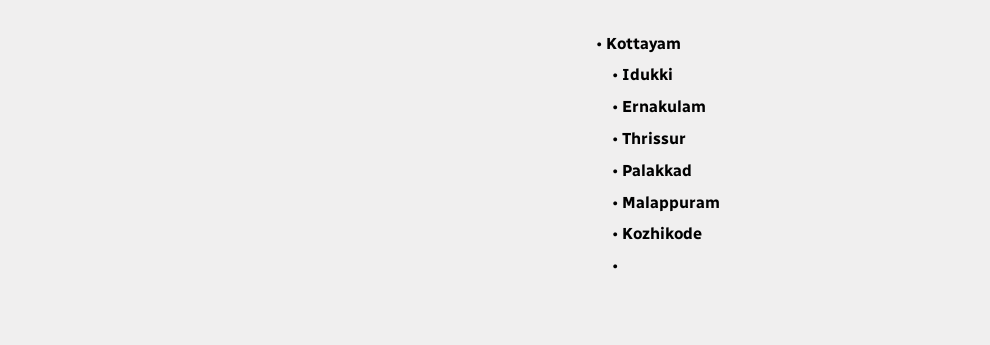• Kottayam
    • Idukki
    • Ernakulam
    • Thrissur
    • Palakkad
    • Malappuram
    • Kozhikode
    •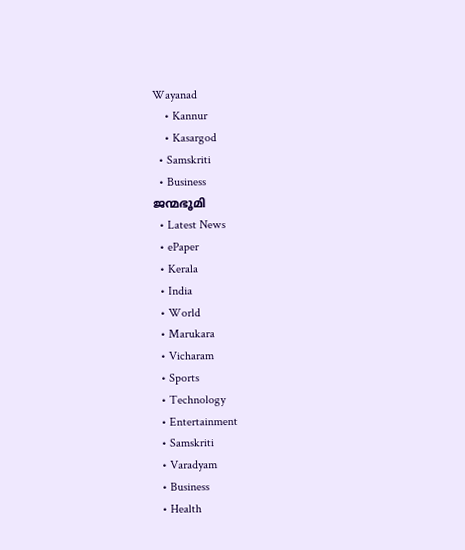Wayanad
    • Kannur
    • Kasargod
  • Samskriti
  • Business
ജന്മഭൂമി
  • Latest News
  • ePaper
  • Kerala
  • India
  • World
  • Marukara
  • Vicharam
  • Sports
  • Technology
  • Entertainment
  • Samskriti
  • Varadyam
  • Business
  • Health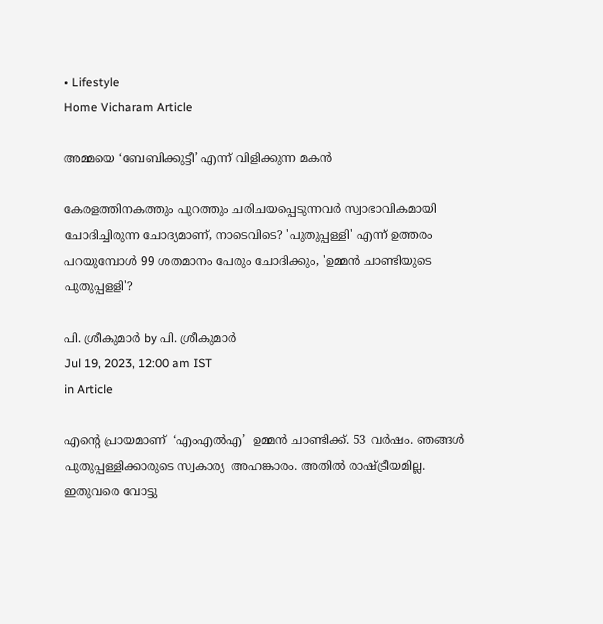• Lifestyle
Home Vicharam Article

അമ്മയെ ‘ബേബിക്കുട്ടീ’ എന്ന് വിളിക്കുന്ന മകന്‍

കേരളത്തിനകത്തും പുറത്തും ചരിചയപ്പെടുന്നവര്‍ സ്വാഭാവികമായി ചോദിച്ചിരുന്ന ചോദ്യമാണ്, നാടെവിടെ? 'പുതുപ്പള്ളി' എന്ന് ഉത്തരം പറയുമ്പോള്‍ 99 ശതമാനം പേരും ചോദിക്കും, 'ഉമ്മന്‍ ചാണ്ടിയുടെ പുതുപ്പളളി'?

പി. ശ്രീകുമാര്‍ by പി. ശ്രീകുമാര്‍
Jul 19, 2023, 12:00 am IST
in Article

എന്റെ പ്രായമാണ്  ‘എംഎല്‍എ’  ഉമ്മന്‍ ചാണ്ടിക്ക്. 53 വര്‍ഷം. ഞങ്ങള്‍ പുതുപ്പള്ളിക്കാരുടെ സ്വകാര്യ  അഹങ്കാരം. അതില്‍ രാഷ്‌ട്രീയമില്ല. ഇതുവരെ വോട്ടു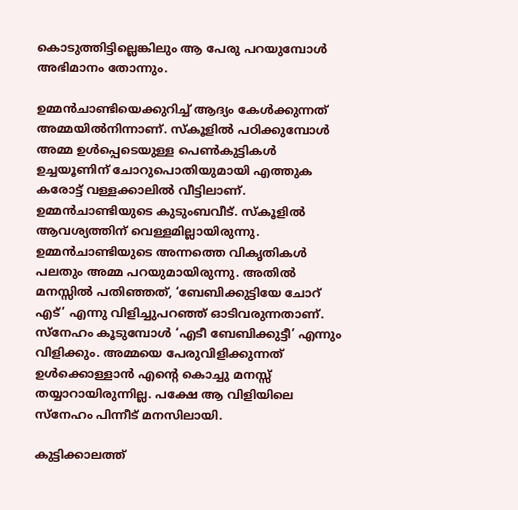കൊടുത്തിട്ടില്ലെങ്കിലും ആ പേരു പറയുമ്പോള്‍ അഭിമാനം തോന്നും.

ഉമ്മന്‍ചാണ്ടിയെക്കുറിച്ച് ആദ്യം കേള്‍ക്കുന്നത് അമ്മയില്‍നിന്നാണ്. സ്‌കൂളില്‍ പഠിക്കുമ്പോള്‍ അമ്മ ഉള്‍പ്പെടെയുള്ള പെണ്‍കുട്ടികള്‍ ഉച്ചയൂണിന് ചോറുപൊതിയുമായി എത്തുക കരോട്ട് വള്ളക്കാലില്‍ വീട്ടിലാണ്. ഉമ്മന്‍ചാണ്ടിയുടെ കുടുംബവീട്. സ്‌കൂളില്‍ ആവശ്യത്തിന് വെള്ളമില്ലായിരുന്നു. ഉമ്മന്‍ചാണ്ടിയുടെ അന്നത്തെ വികൃതികള്‍ പലതും അമ്മ പറയുമായിരുന്നു. അതില്‍ മനസ്സില്‍ പതിഞ്ഞത്, ‘ബേബിക്കുട്ടിയേ ചോറ് എട്’ എന്നു വിളിച്ചുപറഞ്ഞ് ഓടിവരുന്നതാണ്. സ്‌നേഹം കൂടുമ്പോള്‍ ‘എടീ ബേബിക്കുട്ടീ’ എന്നും വിളിക്കും. അമ്മയെ പേരുവിളിക്കുന്നത്  ഉള്‍ക്കൊള്ളാന്‍ എന്റെ കൊച്ചു മനസ്സ് തയ്യാറായിരുന്നില്ല. പക്ഷേ ആ വിളിയിലെ സ്‌നേഹം പിന്നീട് മനസിലായി.

കുട്ടിക്കാലത്ത്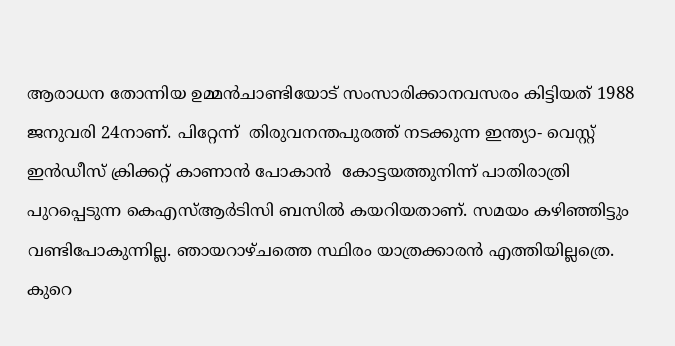ആരാധന തോന്നിയ ഉമ്മന്‍ചാണ്ടിയോട് സംസാരിക്കാനവസരം കിട്ടിയത് 1988 ജനുവരി 24നാണ്. പിറ്റേന്ന്  തിരുവനന്തപുരത്ത് നടക്കുന്ന ഇന്ത്യാ- വെസ്റ്റ് ഇന്‍ഡീസ് ക്രിക്കറ്റ് കാണാന്‍ പോകാന്‍  കോട്ടയത്തുനിന്ന് പാതിരാത്രി പുറപ്പെടുന്ന കെഎസ്ആര്‍ടിസി ബസില്‍ കയറിയതാണ്. സമയം കഴിഞ്ഞിട്ടും വണ്ടിപോകുന്നില്ല. ഞായറാഴ്ചത്തെ സ്ഥിരം യാത്രക്കാരന്‍ എത്തിയില്ലത്രെ. കുറെ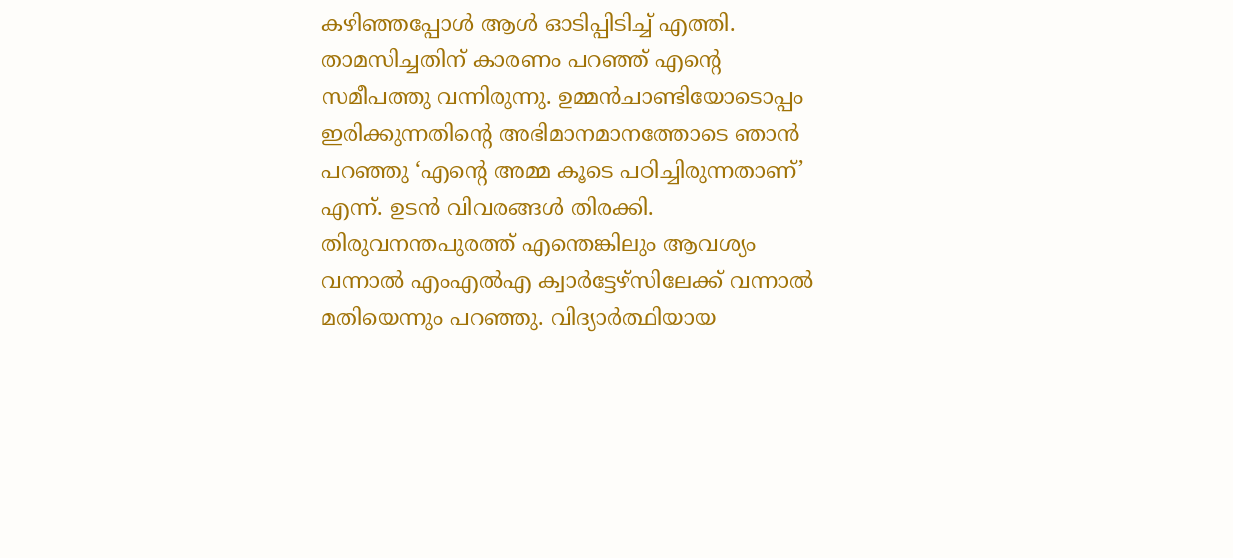കഴിഞ്ഞപ്പോള്‍ ആള്‍ ഓടിപ്പിടിച്ച് എത്തി. താമസിച്ചതിന് കാരണം പറഞ്ഞ് എന്റെ സമീപത്തു വന്നിരുന്നു. ഉമ്മന്‍ചാണ്ടിയോടൊപ്പം ഇരിക്കുന്നതിന്റെ അഭിമാനമാനത്തോടെ ഞാന്‍ പറഞ്ഞു ‘എന്റെ അമ്മ കൂടെ പഠിച്ചിരുന്നതാണ്’ എന്ന്. ഉടന്‍ വിവരങ്ങള്‍ തിരക്കി. തിരുവനന്തപുരത്ത് എന്തെങ്കിലും ആവശ്യം വന്നാല്‍ എംഎല്‍എ ക്വാര്‍ട്ടേഴ്‌സിലേക്ക് വന്നാല്‍ മതിയെന്നും പറഞ്ഞു. വിദ്യാര്‍ത്ഥിയായ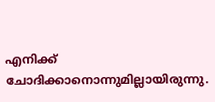എനിക്ക്  ചോദിക്കാനൊന്നുമില്ലായിരുന്നു.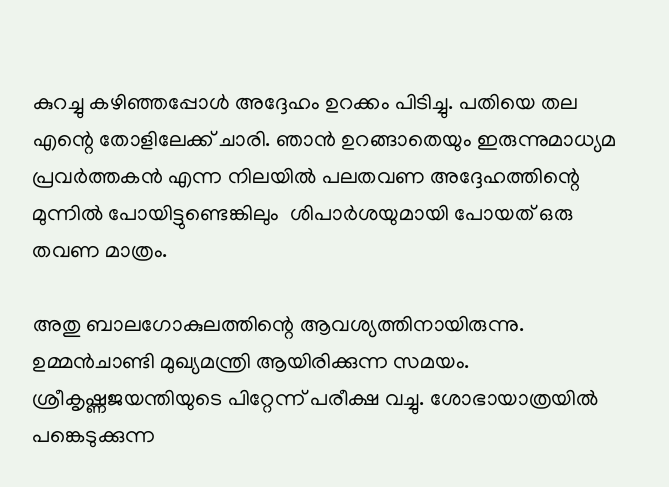കുറച്ചു കഴിഞ്ഞപ്പോള്‍ അദ്ദേഹം ഉറക്കം പിടിച്ചു. പതിയെ തല എന്റെ തോളിലേക്ക് ചാരി. ഞാന്‍ ഉറങ്ങാതെയും ഇരുന്നുമാധ്യമ പ്രവര്‍ത്തകന്‍ എന്ന നിലയില്‍ പലതവണ അദ്ദേഹത്തിന്റെ മുന്നില്‍ പോയിട്ടുണ്ടെങ്കിലും  ശിപാര്‍ശയുമായി പോയത് ഒരു തവണ മാത്രം.

അതു ബാലഗോകുലത്തിന്റെ ആവശ്യത്തിനായിരുന്നു. ഉമ്മന്‍ചാണ്ടി മുഖ്യമന്ത്രി ആയിരിക്കുന്ന സമയം. ശ്രീകൃഷ്ണജയന്തിയുടെ പിറ്റേന്ന് പരീക്ഷ വച്ചു. ശോഭായാത്രയില്‍ പങ്കെടുക്കുന്ന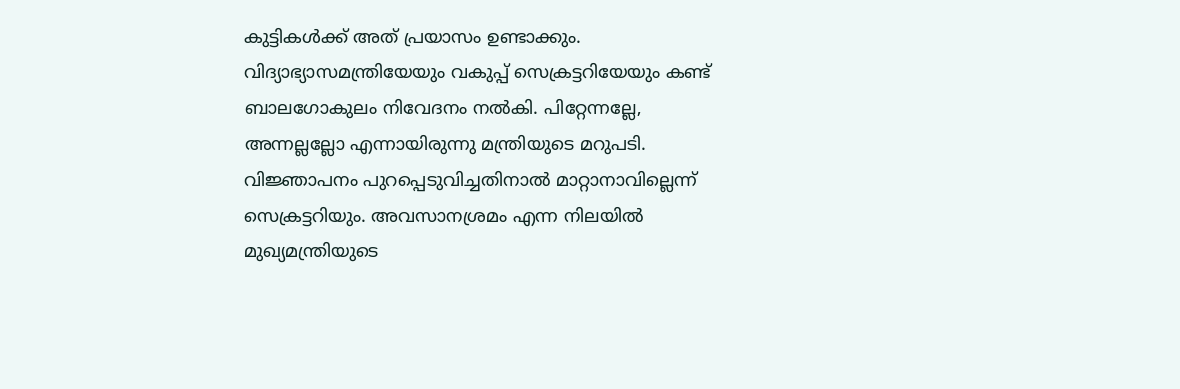കുട്ടികള്‍ക്ക് അത് പ്രയാസം ഉണ്ടാക്കും. വിദ്യാഭ്യാസമന്ത്രിയേയും വകുപ്പ് സെക്രട്ടറിയേയും കണ്ട് ബാലഗോകുലം നിവേദനം നല്‍കി. പിറ്റേന്നല്ലേ, അന്നല്ലല്ലോ എന്നായിരുന്നു മന്ത്രിയുടെ മറുപടി. വിജ്ഞാപനം പുറപ്പെടുവിച്ചതിനാല്‍ മാറ്റാനാവില്ലെന്ന് സെക്രട്ടറിയും. അവസാനശ്രമം എന്ന നിലയില്‍ മുഖ്യമന്ത്രിയുടെ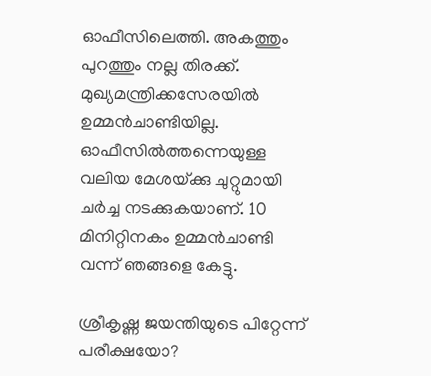ഓഫീസിലെത്തി. അകത്തും പുറത്തും നല്ല തിരക്ക്. മുഖ്യമന്ത്രിക്കസേരയില്‍ ഉമ്മന്‍ചാണ്ടിയില്ല. ഓഫീസില്‍ത്തന്നെയുള്ള വലിയ മേശയ്‌ക്കു ചുറ്റുമായി ചര്‍ച്ച നടക്കുകയാണ്. 10 മിനിറ്റിനകം ഉമ്മന്‍ചാണ്ടി വന്ന് ഞങ്ങളെ കേട്ടു.

ശ്രീകൃഷ്ണ ജയന്തിയുടെ പിറ്റേന്ന് പരീക്ഷയോ?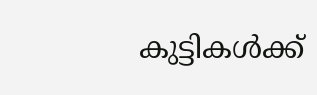കുട്ടികള്‍ക്ക്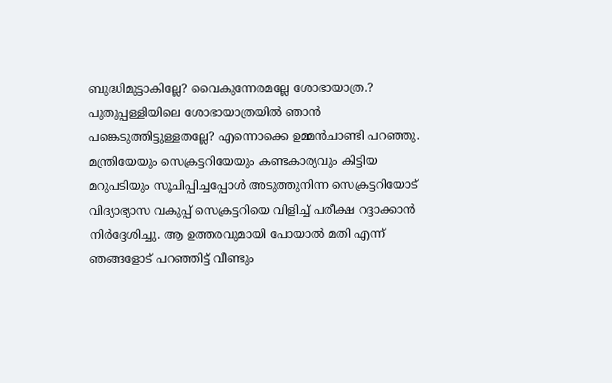ബുദ്ധിമുട്ടാകില്ലേ? വൈകുന്നേരമല്ലേ ശോഭായാത്ര.? പുതുപ്പള്ളിയിലെ ശോഭായാത്രയില്‍ ഞാന്‍ പങ്കെടുത്തിട്ടുള്ളതല്ലേ? എന്നൊക്കെ ഉമ്മന്‍ചാണ്ടി പറഞ്ഞു. മന്ത്രിയേയും സെക്രട്ടറിയേയും കണ്ടകാര്യവും കിട്ടിയ മറുപടിയും സൂചിപ്പിച്ചപ്പോള്‍ അടുത്തുനിന്ന സെക്രട്ടറിയോട് വിദ്യാഭ്യാസ വകുപ്പ് സെക്രട്ടറിയെ വിളിച്ച് പരീക്ഷ റദ്ദാക്കാന്‍ നിര്‍ദ്ദേശിച്ചു. ആ ഉത്തരവുമായി പോയാല്‍ മതി എന്ന് ഞങ്ങളോട് പറഞ്ഞിട്ട് വീണ്ടും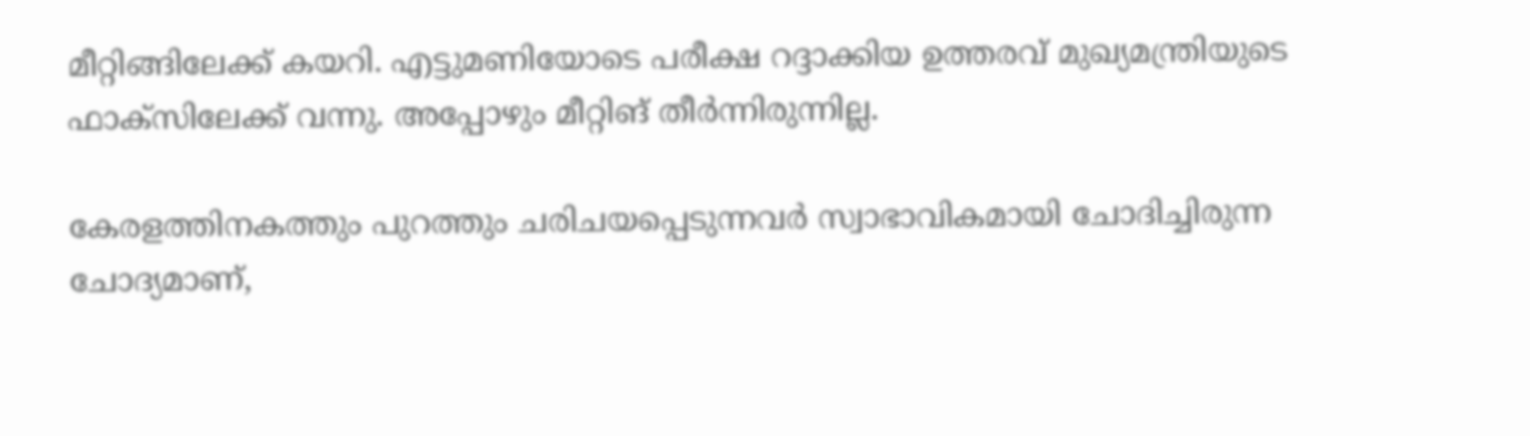മീറ്റിങ്ങിലേക്ക് കയറി. എട്ടുമണിയോടെ പരീക്ഷ റദ്ദാക്കിയ ഉത്തരവ് മുഖ്യമന്ത്രിയുടെ ഫാക്‌സിലേക്ക് വന്നു. അപ്പോഴും മീറ്റിങ് തീര്‍ന്നിരുന്നില്ല.

കേരളത്തിനകത്തും പുറത്തും ചരിചയപ്പെടുന്നവര്‍ സ്വാഭാവികമായി ചോദിച്ചിരുന്ന ചോദ്യമാണ്,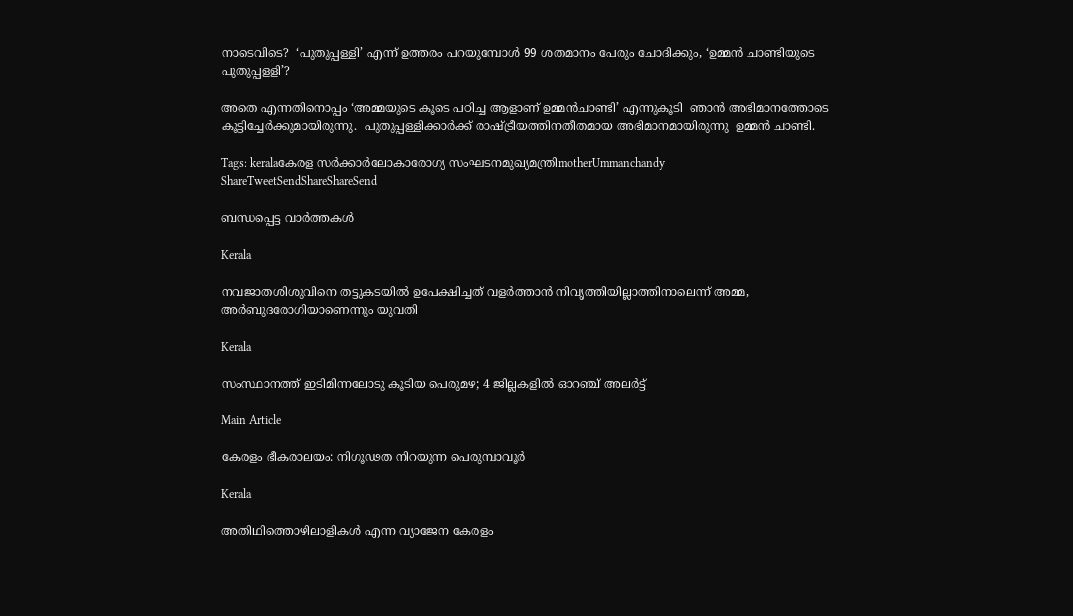നാടെവിടെ?  ‘പുതുപ്പള്ളി’ എന്ന് ഉത്തരം പറയുമ്പോള്‍ 99 ശതമാനം പേരും ചോദിക്കും, ‘ഉമ്മന്‍ ചാണ്ടിയുടെ പുതുപ്പളളി’?

അതെ എന്നതിനൊപ്പം ‘അമ്മയുടെ കൂടെ പഠിച്ച ആളാണ് ഉമ്മന്‍ചാണ്ടി’ എന്നുകൂടി  ഞാന്‍ അഭിമാനത്തോടെ  കൂട്ടിച്ചേര്‍ക്കുമായിരുന്നു.  പുതുപ്പള്ളിക്കാര്‍ക്ക് രാഷ്‌ട്രീയത്തിനതീതമായ അഭിമാനമായിരുന്നു  ഉമ്മന്‍ ചാണ്ടി.

Tags: keralaകേരള സര്‍ക്കാര്‍ലോകാരോഗ്യ സംഘടനമുഖ്യമന്ത്രിmotherUmmanchandy
ShareTweetSendShareShareSend

ബന്ധപ്പെട്ട വാര്‍ത്തകള്‍

Kerala

നവജാതശിശുവിനെ തട്ടുകടയില്‍ ഉപേക്ഷിച്ചത് വളര്‍ത്താന്‍ നിവൃത്തിയില്ലാത്തിനാലെന്ന് അമ്മ, അര്‍ബുദരോഗിയാണെന്നും യുവതി

Kerala

സംസ്ഥാനത്ത് ഇടിമിന്നലോടു കൂടിയ പെരുമഴ; 4 ജില്ലകളിൽ ഓറഞ്ച് അലർട്ട്

Main Article

കേരളം ഭീകരാലയം: നിഗൂഢത നിറയുന്ന പെരുമ്പാവൂര്‍

Kerala

അതിഥിത്തൊഴിലാളികൾ എന്ന വ്യാജേന കേരളം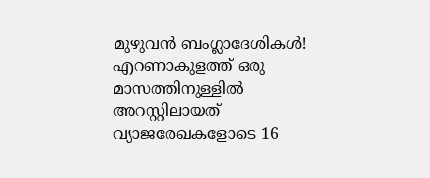മുഴുവൻ ബംഗ്ലാദേശികൾ! എറണാകുളത്ത് ഒരു മാസത്തിനുള്ളിൽ അറസ്റ്റിലായത് വ്യാജരേഖകളോടെ 16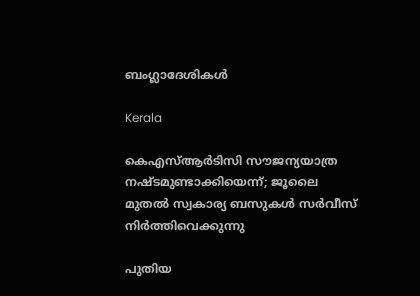ബംഗ്ലാദേശികൾ

Kerala

കെഎസ്ആര്‍ടിസി സൗജന്യയാത്ര നഷ്ടമുണ്ടാക്കിയെന്ന്; ജൂലൈ മുതല്‍ സ്വകാര്യ ബസുകള്‍ സര്‍വീസ് നിര്‍ത്തിവെക്കുന്നു

പുതിയ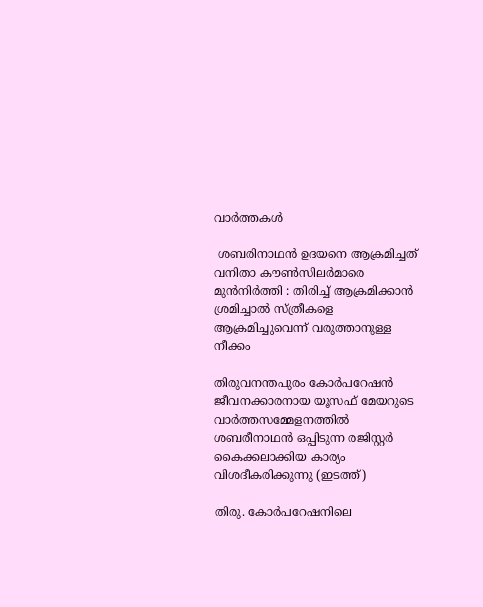വാര്‍ത്തകള്‍

 ശബരിനാഥൻ ഉദയനെ ആക്രമിച്ചത് വനിതാ കൗൺസിലർമാരെ മുൻനിർത്തി : തിരിച്ച് ആക്രമിക്കാൻ ശ്രമിച്ചാൽ സ്ത്രീകളെ ആക്രമിച്ചുവെന്ന് വരുത്താനുള്ള നീക്കം

തിരുവനന്തപുരം കോര്‍പറേഷന്‍ ജീവനക്കാരനായ യൂസഫ് മേയറുടെ വാര്‍ത്തസമ്മേളനത്തില്‍ ശബരീനാഥന്‍ ഒപ്പിടുന്ന രജിസ്റ്റര്‍ കൈക്കലാക്കിയ കാര്യം വിശദീകരിക്കുന്നു (ഇടത്ത്)

തിരു. കോര്‍പറേഷനിലെ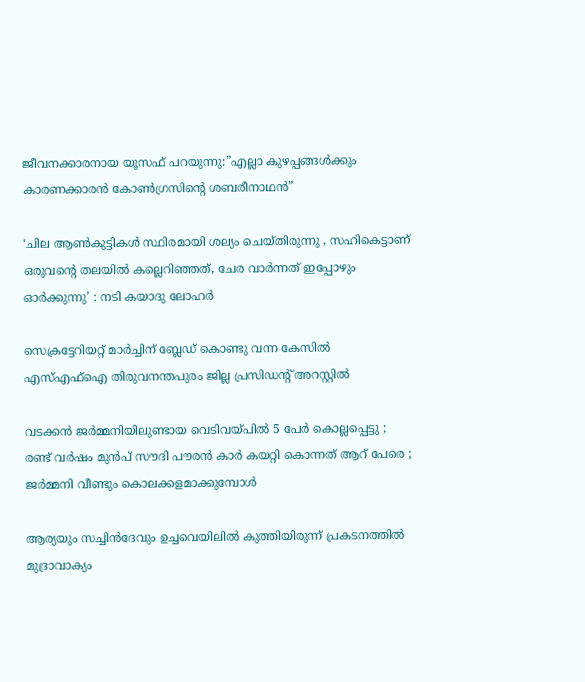ജീവനക്കാരനായ യൂസഫ് പറയുന്നു:”എല്ലാ കുഴപ്പങ്ങള്‍ക്കും കാരണക്കാരന്‍ കോണ്‍ഗ്രസിന്റെ ശബരീനാഥന്‍”

‘ചില ആണ്‍കുട്ടികള്‍ സ്ഥിരമായി ശല്യം ചെയ്തിരുന്നു , സഹികെട്ടാണ് ഒരുവന്റെ തലയിൽ കല്ലെറിഞ്ഞത്, ചേര വാർന്നത് ഇപ്പോഴും ഓർക്കുന്നു’ : നടി കയാദു ലോഹര്‍

സെക്രട്ടേറിയറ്റ് മാര്‍ച്ചിന് ബ്ലേഡ് കൊണ്ടു വന്ന കേസില്‍ എസ്എഫ്‌ഐ തിരുവനന്തപുരം ജില്ല പ്രസിഡന്റ് അറസ്റ്റില്‍

വടക്കൻ ജർമ്മനിയിലുണ്ടായ വെടിവയ്‌പിൽ 5 പേർ കൊല്ലപ്പെട്ടു ; രണ്ട് വർഷം മുൻപ് സൗദി പൗരൻ കാർ കയറ്റി കൊന്നത് ആറ് പേരെ ; ജർമ്മനി വീണ്ടും കൊലക്കളമാക്കുമ്പോൾ

ആര്യയും സച്ചിന്‍ദേവും ഉച്ചവെയിലില്‍ കുത്തിയിരുന്ന് പ്രകടനത്തില്‍ മുദ്രാവാക്യം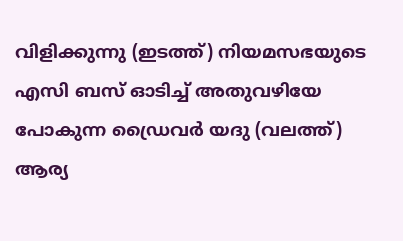വിളിക്കുന്നു (ഇടത്ത്) നിയമസഭയുടെ എസി ബസ് ഓടിച്ച് അതുവഴിയേ പോകുന്ന ഡ്രൈവര്‍ യദു (വലത്ത്) ആര്യ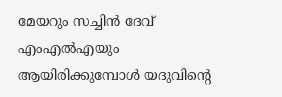മേയറും സച്ചിന്‍ ദേവ് എംഎല്‍എയും ആയിരിക്കുമ്പോള്‍ യദുവിന്‍റെ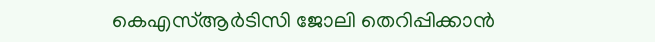കെഎസ്ആര്‍ടിസി ജോലി തെറിപ്പിക്കാന്‍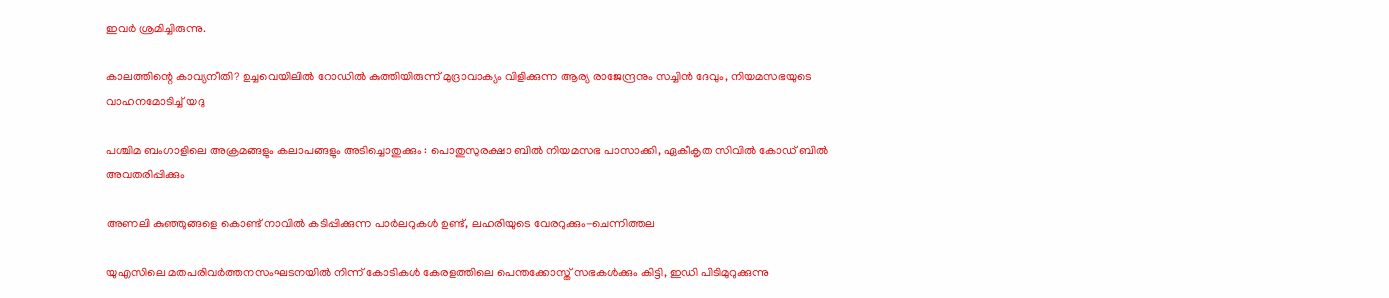ഇവര്‍ ശ്രമിച്ചിരുന്നു.

കാലത്തിന്റെ കാവ്യനീതി? ഉച്ചവെയിലില്‍ റോഡില്‍ കുത്തിയിരുന്ന് മുദ്രാവാക്യം വിളിക്കുന്ന ആര്യ രാജേന്ദ്രനും സച്ചിന്‍ ദേവും, നിയമസഭയുടെ വാഹനമോടിച്ച് യദു

പശ്ചിമ ബംഗാളിലെ അക്രമങ്ങളും കലാപങ്ങളും അടിച്ചൊതുക്കും : പൊതുസുരക്ഷാ ബിൽ നിയമസഭ പാസാക്കി, ഏകീകൃത സിവിൽ കോഡ് ബിൽ അവതരിപ്പിക്കും

അണലി കുഞ്ഞുങ്ങളെ കൊണ്ട് നാവില്‍ കടിപ്പിക്കുന്ന പാര്‍ലറുകള്‍ ഉണ്ട്, ലഹരിയുടെ വേരറുക്കും-ചെന്നിത്തല

യുഎസിലെ മതപരിവര്‍ത്തനസംഘടനയില്‍ നിന്ന് കോടികള്‍ കേരളത്തിലെ പെന്തക്കോസ്ത് സഭകള്‍ക്കും കിട്ടി, ഇഡി പിടിമുറുക്കുന്നു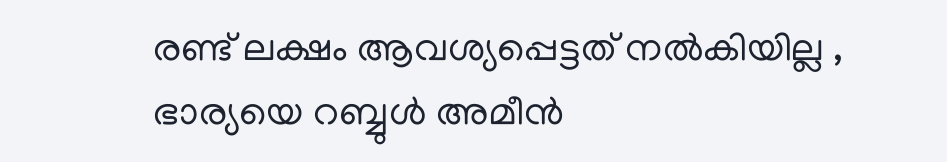രണ്ട് ലക്ഷം ആവശ്യപ്പെട്ടത് നൽകിയില്ല , ഭാര്യയെ റബ്ബുൾ അമീൻ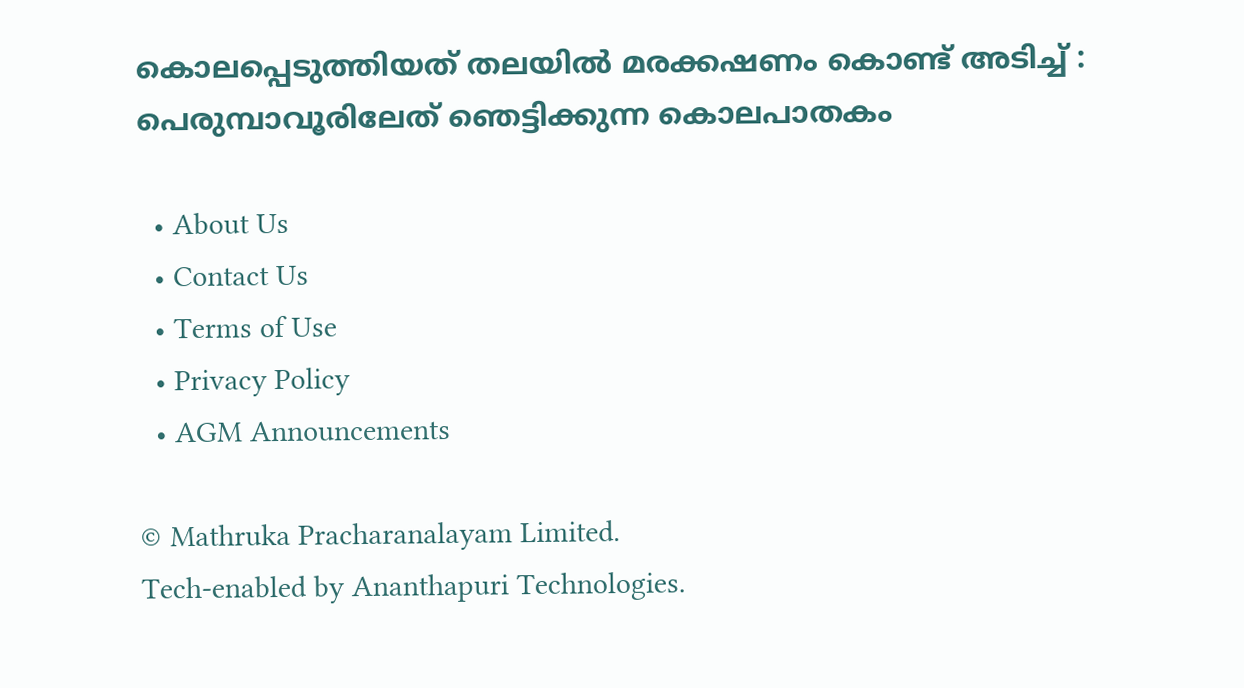കൊലപ്പെടുത്തിയത് തലയിൽ മരക്കഷണം കൊണ്ട് അടിച്ച് : പെരുമ്പാവൂരിലേത് ഞെട്ടിക്കുന്ന കൊലപാതകം

  • About Us
  • Contact Us
  • Terms of Use
  • Privacy Policy
  • AGM Announcements

© Mathruka Pracharanalayam Limited.
Tech-enabled by Ananthapuri Technologies.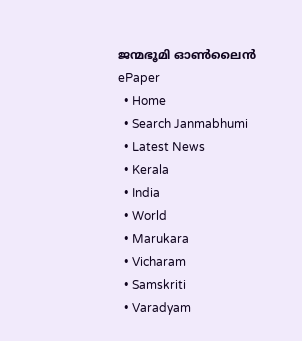ജന്മഭൂമി ഓണ്‍ലൈന്‍
ePaper
  • Home
  • Search Janmabhumi
  • Latest News
  • Kerala
  • India
  • World
  • Marukara
  • Vicharam
  • Samskriti
  • Varadyam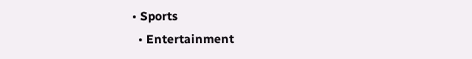• Sports
  • Entertainment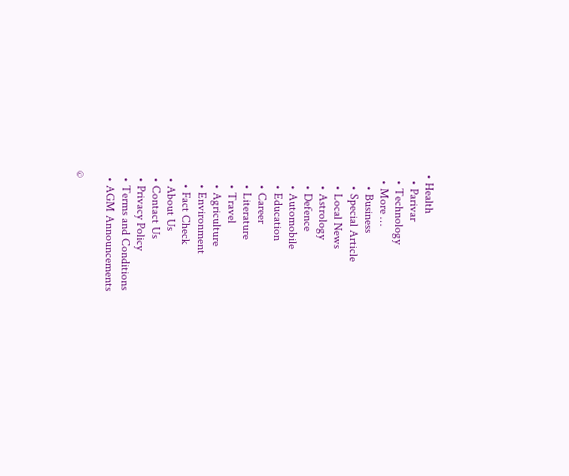• Health
  • Parivar
  • Technology
  • More …
    • Business
    • Special Article
    • Local News
    • Astrology
    • Defence
    • Automobile
    • Education
    • Career
    • Literature
    • Travel
    • Agriculture
    • Environment
    • Fact Check
  • About Us
  • Contact Us
  • Privacy Policy
  • Terms and Conditions
  • AGM Announcements

©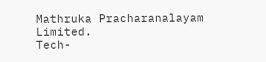Mathruka Pracharanalayam Limited.
Tech-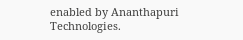enabled by Ananthapuri Technologies.